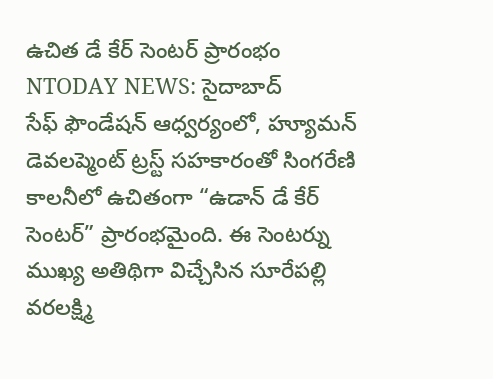ఉచిత డే కేర్ సెంటర్ ప్రారంభం
NTODAY NEWS: సైదాబాద్
సేఫ్ ఫౌండేషన్ ఆధ్వర్యంలో, హ్యూమన్ డెవలప్మెంట్ ట్రస్ట్ సహకారంతో సింగరేణి కాలనీలో ఉచితంగా “ఉడాన్ డే కేర్ సెంటర్” ప్రారంభమైంది. ఈ సెంటర్ను ముఖ్య అతిథిగా విచ్చేసిన సూరేపల్లి వరలక్ష్మి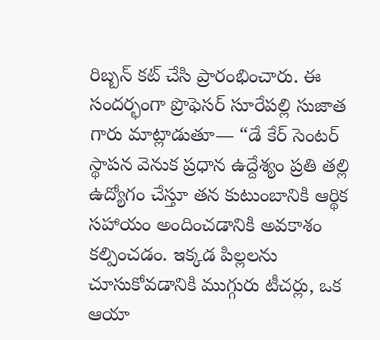రిబ్బన్ కట్ చేసి ప్రారంభించారు. ఈ సందర్భంగా ప్రొఫెసర్ సూరేపల్లి సుజాత గారు మాట్లాడుతూ— “డే కేర్ సెంటర్ స్థాపన వెనుక ప్రధాన ఉద్దేశ్యం ప్రతి తల్లి ఉద్యోగం చేస్తూ తన కుటుంబానికి ఆర్థిక సహాయం అందించడానికి అవకాశం కల్పించడం. ఇక్కడ పిల్లలను చూసుకోవడానికి ముగ్గురు టీచర్లు, ఒక ఆయా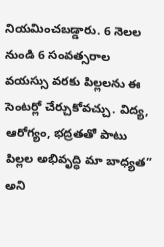నియమించబడ్డారు. 6 నెలల నుండి 6 సంవత్సరాల వయస్సు వరకు పిల్లలను ఈ సెంటర్లో చేర్చుకోవచ్చు. విద్య, ఆరోగ్యం, భద్రతతో పాటు పిల్లల అభివృద్ధి మా బాధ్యత” అని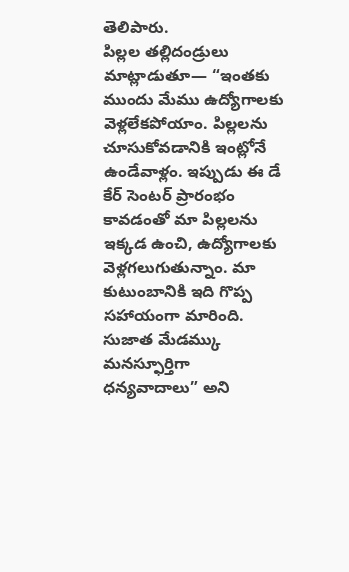తెలిపారు.
పిల్లల తల్లిదండ్రులు మాట్లాడుతూ— “ఇంతకు ముందు మేము ఉద్యోగాలకు వెళ్లలేకపోయాం. పిల్లలను చూసుకోవడానికి ఇంట్లోనే ఉండేవాళ్లం. ఇప్పుడు ఈ డే కేర్ సెంటర్ ప్రారంభం కావడంతో మా పిల్లలను ఇక్కడ ఉంచి, ఉద్యోగాలకు వెళ్లగలుగుతున్నాం. మా కుటుంబానికి ఇది గొప్ప సహాయంగా మారింది. సుజాత మేడమ్కు మనస్ఫూర్తిగా ధన్యవాదాలు” అని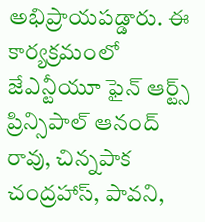అభిప్రాయపడ్డారు. ఈ కార్యక్రమంలో జేఎన్టీయూ ఫైన్ ఆర్ట్స్ ప్రిన్సిపాల్ ఆనంద్ రావు, చిన్నపాక చంద్రహాస్, పావని,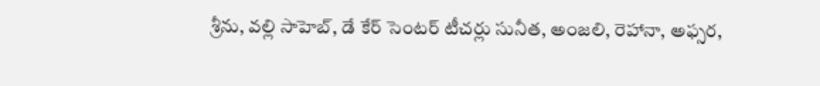శ్రీను, వల్లి సాహెబ్, డే కేర్ సెంటర్ టీచర్లు సునీత, అంజలి, రెహానా, అఫ్సర,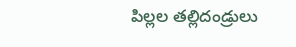పిల్లల తల్లిదండ్రులు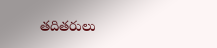తదితరులు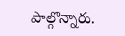పాల్గొన్నారు.